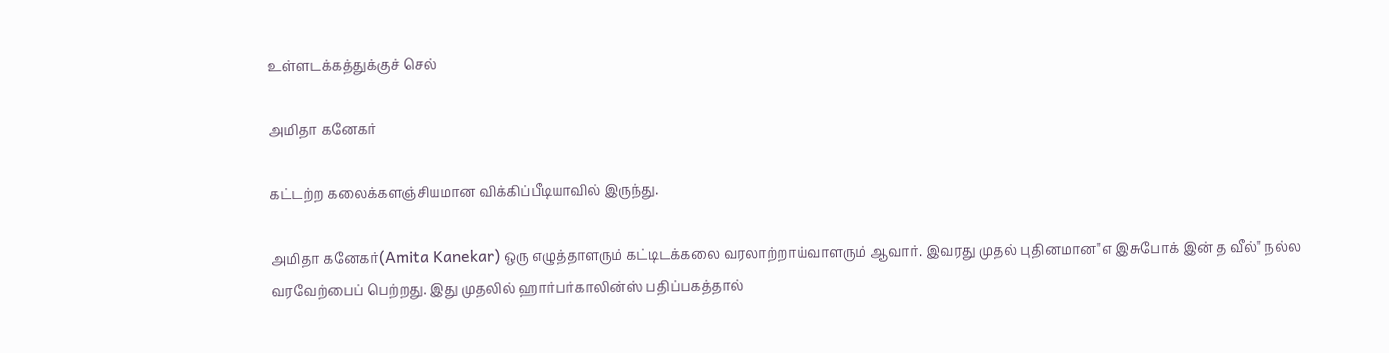உள்ளடக்கத்துக்குச் செல்

அமிதா கனேகர்

கட்டற்ற கலைக்களஞ்சியமான விக்கிப்பீடியாவில் இருந்து.

அமிதா கனேகர்(Amita Kanekar) ஒரு எழுத்தாளரும் கட்டிடக்கலை வரலாற்றாய்வாளரும் ஆவார். இவரது முதல் புதினமான"எ இசுபோக் இன் த வீல்" நல்ல வரவேற்பைப் பெற்றது. இது முதலில் ஹார்பர்காலின்ஸ் பதிப்பகத்தால்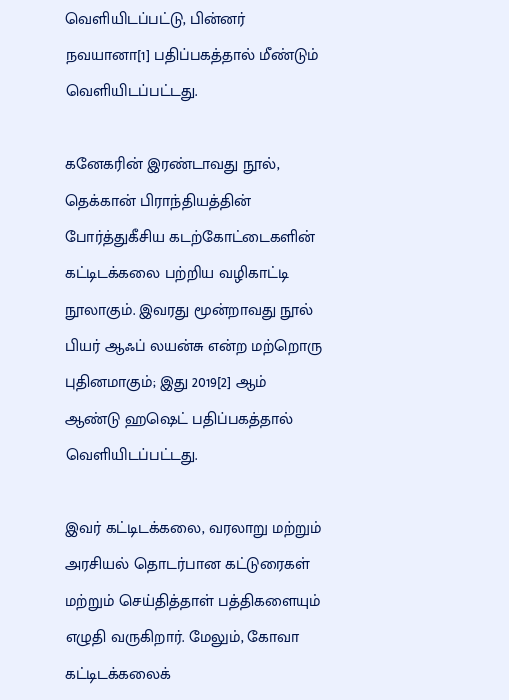வெளியிடப்பட்டு, பின்னர் நவயானா[1] பதிப்பகத்தால் மீண்டும் வெளியிடப்பட்டது.

கனேகரின் இரண்டாவது நூல், தெக்கான் பிராந்தியத்தின் போர்த்துகீசிய கடற்கோட்டைகளின் கட்டிடக்கலை பற்றிய வழிகாட்டி நூலாகும். இவரது மூன்றாவது நூல் பியர் ஆஃப் லயன்சு என்ற மற்றொரு புதினமாகும்; இது 2019[2] ஆம் ஆண்டு ஹஷெட் பதிப்பகத்தால் வெளியிடப்பட்டது.

இவர் கட்டிடக்கலை, வரலாறு மற்றும் அரசியல் தொடர்பான கட்டுரைகள் மற்றும் செய்தித்தாள் பத்திகளையும் எழுதி வருகிறார். மேலும், கோவா கட்டிடக்கலைக்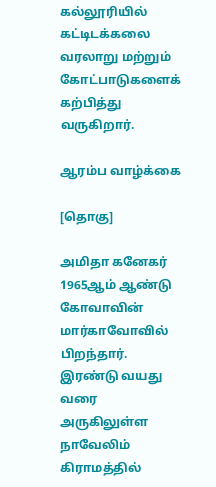கல்லூரியில் கட்டிடக்கலை வரலாறு மற்றும் கோட்பாடுகளைக் கற்பித்து வருகிறார்.

ஆரம்ப வாழ்க்கை

[தொகு]

அமிதா கனேகர் 1965ஆம் ஆண்டு கோவாவின் மார்காவோவில் பிறந்தார். இரண்டு வயது வரை அருகிலுள்ள நாவேலிம் கிராமத்தில்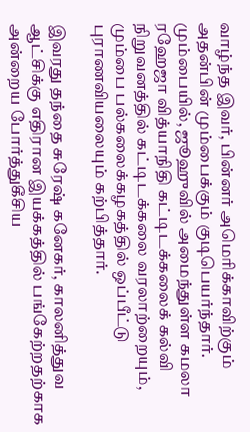வாழ்ந்த இவர், பின்னர் அமெரிக்காவிற்கும் அதன்பின் மும்பைக்கும் குடிபெயர்ந்தார். மும்பையில், ஜூஹுவில் அமைந்துள்ள கமலா ரஹேஜா வித்யாநிதி கட்டிடக்கலைக் கல்வி நிறுவனத்தில் கட்டிடக்கலை வரலாற்றையும், மும்பை பல்கலைக்கழகத்தில் ஒப்பீட்டு புராணவியலையும் கற்பித்தார்.

இவரது தந்தை சுரேஷ் கனேகர், காலனித்துவ ஆட்சிக்கு எதிரான இயக்கத்தில் பங்கேற்றதற்காக அன்றைய போர்த்துகீசிய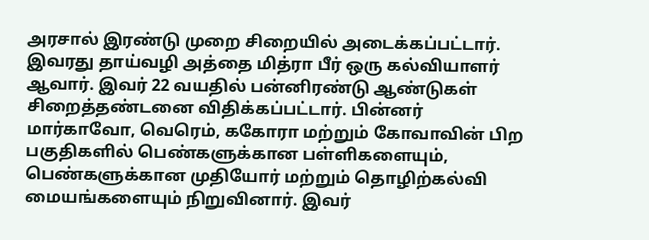அரசால் இரண்டு முறை சிறையில் அடைக்கப்பட்டார். இவரது தாய்வழி அத்தை மித்ரா பீர் ஒரு கல்வியாளர் ஆவார். இவர் 22 வயதில் பன்னிரண்டு ஆண்டுகள் சிறைத்தண்டனை விதிக்கப்பட்டார். பின்னர் மார்காவோ, வெரெம், ககோரா மற்றும் கோவாவின் பிற பகுதிகளில் பெண்களுக்கான பள்ளிகளையும், பெண்களுக்கான முதியோர் மற்றும் தொழிற்கல்வி மையங்களையும் நிறுவினார். இவர்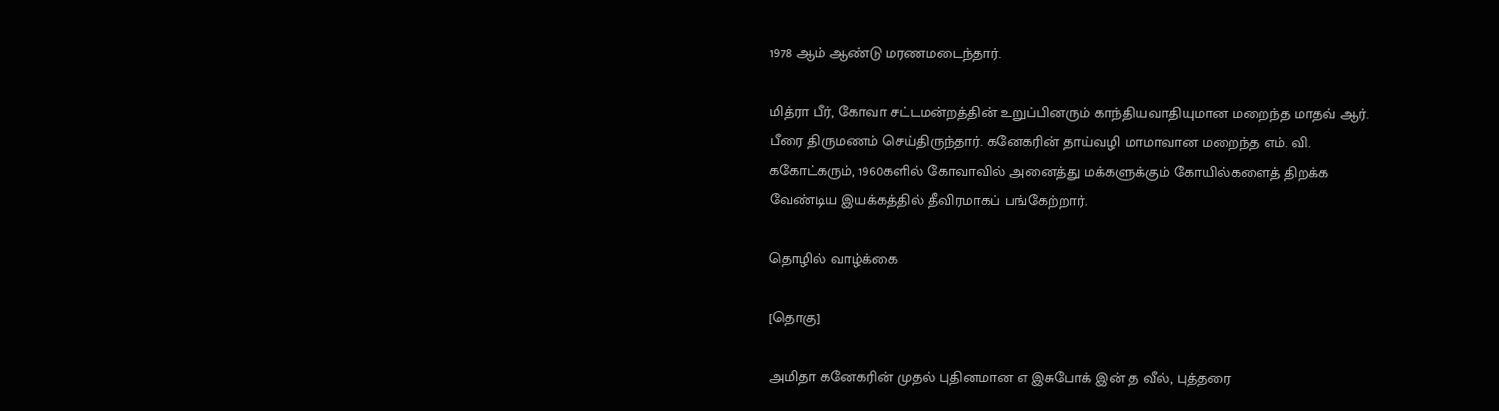1978 ஆம் ஆண்டு மரணமடைந்தார்.

மித்ரா பீர், கோவா சட்டமன்றத்தின் உறுப்பினரும் காந்தியவாதியுமான மறைந்த மாதவ் ஆர். பீரை திருமணம் செய்திருந்தார். கனேகரின் தாய்வழி மாமாவான மறைந்த எம். வி. ககோட்கரும், 1960களில் கோவாவில் அனைத்து மக்களுக்கும் கோயில்களைத் திறக்க வேண்டிய இயக்கத்தில் தீவிரமாகப் பங்கேற்றார்.

தொழில் வாழ்க்கை

[தொகு]

அமிதா கனேகரின் முதல் புதினமான எ இசுபோக் இன் த வீல், புத்தரை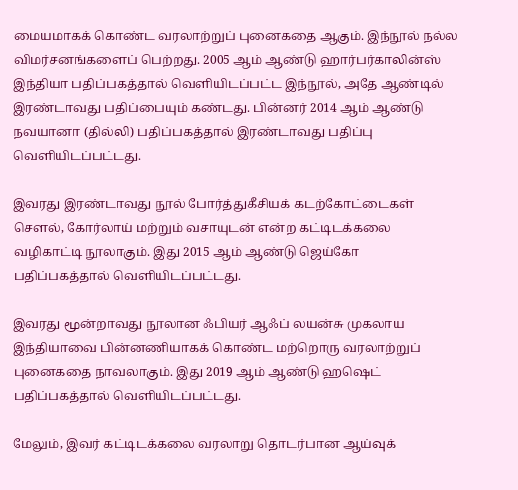மையமாகக் கொண்ட வரலாற்றுப் புனைகதை ஆகும். இந்நூல் நல்ல விமர்சனங்களைப் பெற்றது. 2005 ஆம் ஆண்டு ஹார்பர்காலின்ஸ் இந்தியா பதிப்பகத்தால் வெளியிடப்பட்ட இந்நூல், அதே ஆண்டில் இரண்டாவது பதிப்பையும் கண்டது. பின்னர் 2014 ஆம் ஆண்டு நவயானா (தில்லி) பதிப்பகத்தால் இரண்டாவது பதிப்பு வெளியிடப்பட்டது.

இவரது இரண்டாவது நூல் போர்த்துகீசியக் கடற்கோட்டைகள் சௌல், கோர்லாய் மற்றும் வசாயுடன் என்ற கட்டிடக்கலை வழிகாட்டி நூலாகும். இது 2015 ஆம் ஆண்டு ஜெய்கோ பதிப்பகத்தால் வெளியிடப்பட்டது.

இவரது மூன்றாவது நூலான ஃபியர் ஆஃப் லயன்சு முகலாய இந்தியாவை பின்னணியாகக் கொண்ட மற்றொரு வரலாற்றுப் புனைகதை நாவலாகும். இது 2019 ஆம் ஆண்டு ஹஷெட் பதிப்பகத்தால் வெளியிடப்பட்டது.

மேலும், இவர் கட்டிடக்கலை வரலாறு தொடர்பான ஆய்வுக்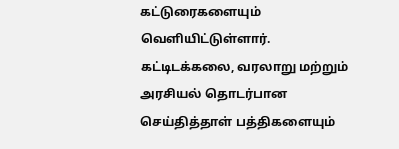கட்டுரைகளையும் வெளியிட்டுள்ளார். கட்டிடக்கலை, வரலாறு மற்றும் அரசியல் தொடர்பான செய்தித்தாள் பத்திகளையும்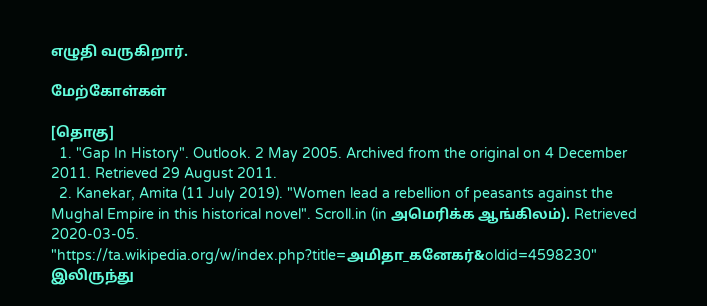எழுதி வருகிறார்.

மேற்கோள்கள்

[தொகு]
  1. "Gap In History". Outlook. 2 May 2005. Archived from the original on 4 December 2011. Retrieved 29 August 2011.
  2. Kanekar, Amita (11 July 2019). "Women lead a rebellion of peasants against the Mughal Empire in this historical novel". Scroll.in (in அமெரிக்க ஆங்கிலம்). Retrieved 2020-03-05.
"https://ta.wikipedia.org/w/index.php?title=அமிதா_கனேகர்&oldid=4598230" இலிருந்து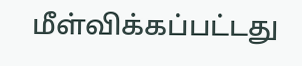மீள்விக்கப்பட்டது